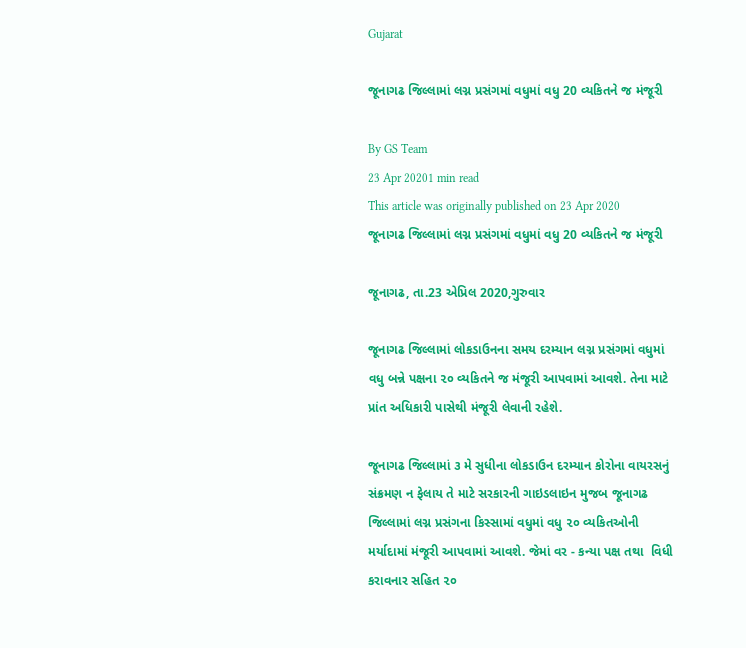Gujarat

જૂનાગઢ જિલ્લામાં લગ્ન પ્રસંગમાં વધુમાં વધુ 20 વ્યકિતને જ મંજૂરી

By GS Team
23 Apr 20201 min read
This article was originally published on 23 Apr 2020
જૂનાગઢ જિલ્લામાં લગ્ન પ્રસંગમાં વધુમાં વધુ 20 વ્યકિતને જ મંજૂરી

જૂનાગઢ, તા.23 એપ્રિલ 2020,ગુરુવાર

જૂનાગઢ જિલ્લામાં લોકડાઉનના સમય દરમ્યાન લગ્ન પ્રસંગમાં વધુમાં વધુ બન્ને પક્ષના ૨૦ વ્યકિતને જ મંજૂરી આપવામાં આવશે. તેના માટે પ્રાંત અધિકારી પાસેથી મંજૂરી લેવાની રહેશે.

જૂનાગઢ જિલ્લામાં ૩ મે સુધીના લોકડાઉન દરમ્યાન કોરોના વાયરસનું સંક્રમણ ન ફેલાય તે માટે સરકારની ગાઇડલાઇન મુજબ જૂનાગઢ જિલ્લામાં લગ્ન પ્રસંગના કિસ્સામાં વધુમાં વધુ ૨૦ વ્યકિતઓની મર્યાદામાં મંજૂરી આપવામાં આવશે. જેમાં વર - કન્યા પક્ષ તથા  વિધી કરાવનાર સહિત ૨૦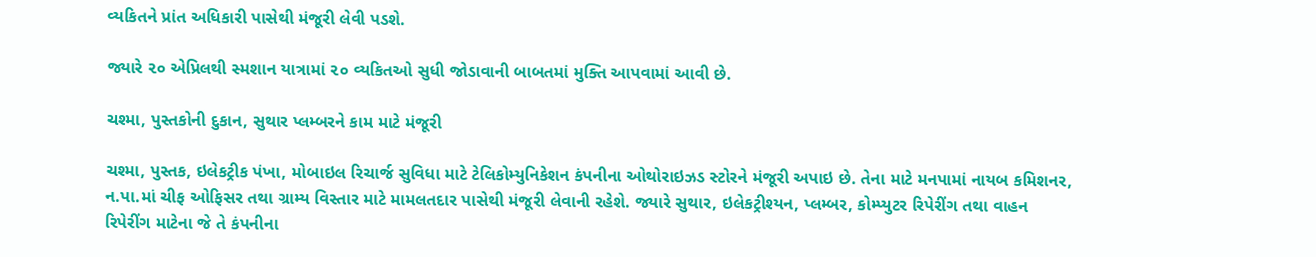વ્યકિતને પ્રાંત અધિકારી પાસેથી મંજૂરી લેવી પડશે.

જ્યારે ૨૦ એપ્રિલથી સ્મશાન યાત્રામાં ૨૦ વ્યકિતઓ સુધી જોડાવાની બાબતમાં મુક્તિ આપવામાં આવી છે.

ચશ્મા, પુસ્તકોની દુકાન, સુથાર પ્લમ્બરને કામ માટે મંજૂરી

ચશ્મા, પુસ્તક, ઇલેકટ્રીક પંખા, મોબાઇલ રિચાર્જ સુવિધા માટે ટેલિકોમ્યુનિકેશન કંપનીના ઓથોરાઇઝડ સ્ટોરને મંજૂરી અપાઇ છે. તેના માટે મનપામાં નાયબ કમિશનર, ન.પા.માં ચીફ ઓફિસર તથા ગ્રામ્ય વિસ્તાર માટે મામલતદાર પાસેથી મંજૂરી લેવાની રહેશે. જ્યારે સુથાર, ઇલેકટ્રીશ્યન, પ્લમ્બર, કોમ્પ્યુટર રિપેરીંગ તથા વાહન રિપેરીંગ માટેના જે તે કંપનીના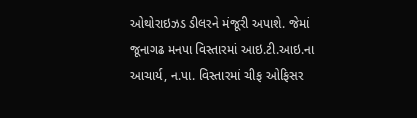ઓથોરાઇઝડ ડીલરને મંજૂરી અપાશે. જેમાં જૂનાગઢ મનપા વિસ્તારમાં આઇ.ટી.આઇ.ના આચાર્ય, ન.પા. વિસ્તારમાં ચીફ ઓફિસર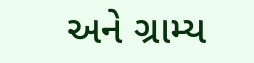અને ગ્રામ્ય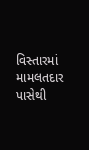વિસ્તારમાં મામલતદાર પાસેથી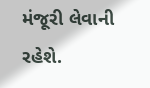મંજૂરી લેવાની રહેશે.